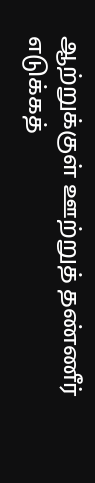ஆற்றுக்குள் ஊற்றுத் தண்ணீர் எடுக்கத்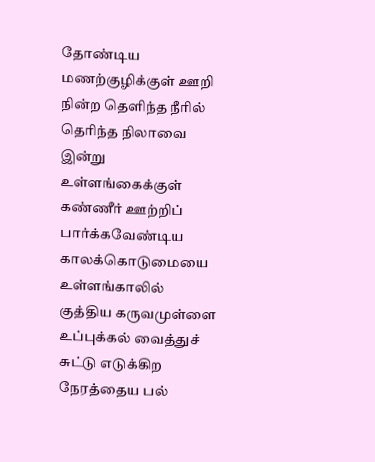தோண்டிய மணற்குழிக்குள் ஊறி நின்ற தெளிந்த நீரில் தெரிந்த நிலாவை இன்று உள்ளங்கைக்குள் கண்ணீர் ஊற்றிப் பார்க்கவேண்டிய காலக்கொடுமையை உள்ளங்காலில் குத்திய கருவமுள்ளை உப்புக்கல் வைத்துச் சுட்டு எடுக்கிற நேரத்தைய பல்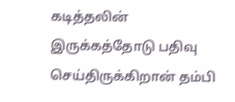கடித்தலின் இருக்கத்தோடு பதிவு செய்திருக்கிறான் தம்பி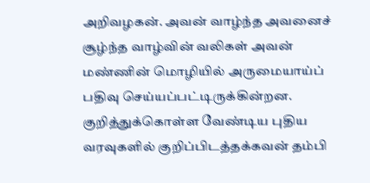அறிவழகன். அவன் வாழ்ந்த அவனைச் சூழ்ந்த வாழ்வின் வலிகள் அவன் மண்ணின் மொழியில் அருமையாய்ப் பதிவு செய்யப்பட்டிருக்கின்றன.
குறித்துக்கொள்ள வேண்டிய புதிய வரவுகளில் குறிப்பிடத்தக்கவன் தம்பி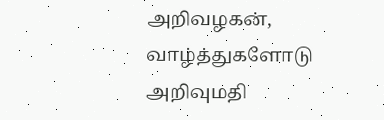அறிவழகன்,
வாழ்த்துகளோடு
அறிவுமதி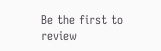Be the first to review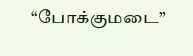“போக்குமடை”